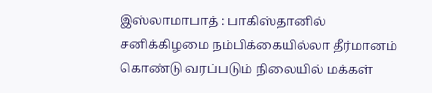இஸ்லாமாபாத் : பாகிஸ்தானில் சனிக்கிழமை நம்பிக்கையில்லா தீர்மானம் கொண்டு வரப்படும் நிலையில் மக்கள்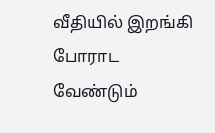வீதியில் இறங்கி போராட வேண்டும்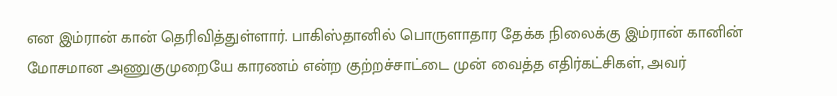என இம்ரான் கான் தெரிவித்துள்ளார். பாகிஸ்தானில் பொருளாதார தேக்க நிலைக்கு இம்ரான் கானின் மோசமான அணுகுமுறையே காரணம் என்ற குற்றச்சாட்டை முன் வைத்த எதிர்கட்சிகள், அவர்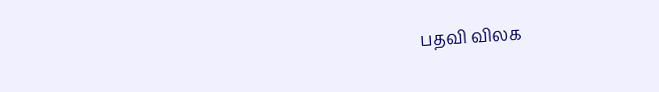பதவி விலக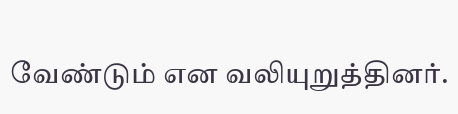வேண்டும் என வலியுறுத்தினர்.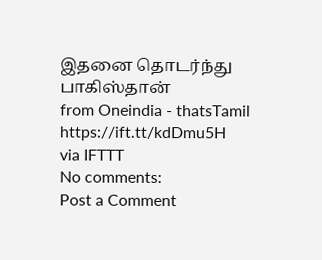இதனை தொடர்ந்து பாகிஸ்தான்
from Oneindia - thatsTamil https://ift.tt/kdDmu5H
via IFTTT
No comments:
Post a Comment